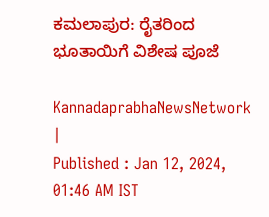ಕಮಲಾಪುರ: ರೈತರಿಂದ ಭೂತಾಯಿಗೆ ವಿಶೇಷ ಪೂಜೆ

KannadaprabhaNewsNetwork |
Published : Jan 12, 2024, 01:46 AM IST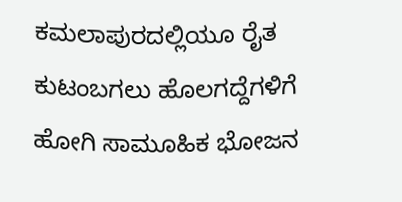ಕಮಲಾಪುರದಲ್ಲಿಯೂ ರೈತ ಕುಟಂಬಗಲು ಹೊಲಗದ್ದೆಗಳಿಗೆ ಹೋಗಿ ಸಾಮೂಹಿಕ ಭೋಜನ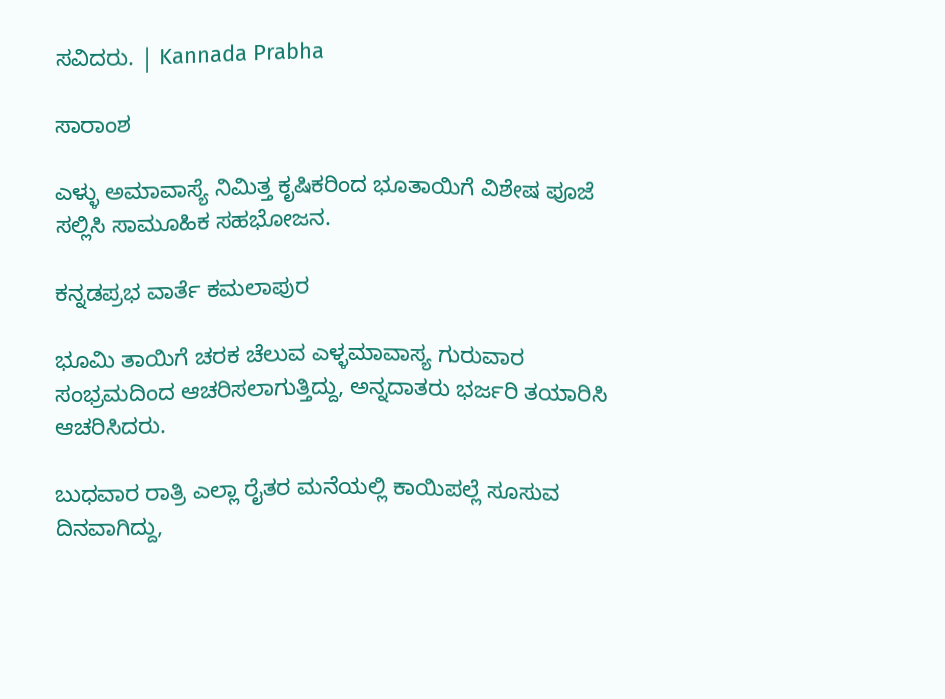ಸವಿದರು. | Kannada Prabha

ಸಾರಾಂಶ

ಎಳ್ಳು ಅಮಾವಾಸ್ಯೆ ನಿಮಿತ್ತ ಕೃಷಿಕರಿಂದ ಭೂತಾಯಿಗೆ ವಿಶೇಷ ಪೂಜೆ ಸಲ್ಲಿಸಿ ಸಾಮೂಹಿಕ ಸಹಭೋಜನ.

ಕನ್ನಡಪ್ರಭ ವಾರ್ತೆ ಕಮಲಾಪುರ

ಭೂಮಿ ತಾಯಿಗೆ ಚರಕ ಚೆಲುವ ಎಳ್ಳಮಾವಾಸ್ಯ ಗುರುವಾರ ಸಂಭ್ರಮದಿಂದ ಆಚರಿಸಲಾಗುತ್ತಿದ್ದು, ಅನ್ನದಾತರು ಭರ್ಜರಿ ತಯಾರಿಸಿ ಆಚರಿಸಿದರು.

ಬುಧವಾರ ರಾತ್ರಿ ಎಲ್ಲಾ ರೈತರ ಮನೆಯಲ್ಲಿ ಕಾಯಿಪಲ್ಲೆ ಸೂಸುವ ದಿನವಾಗಿದ್ದು,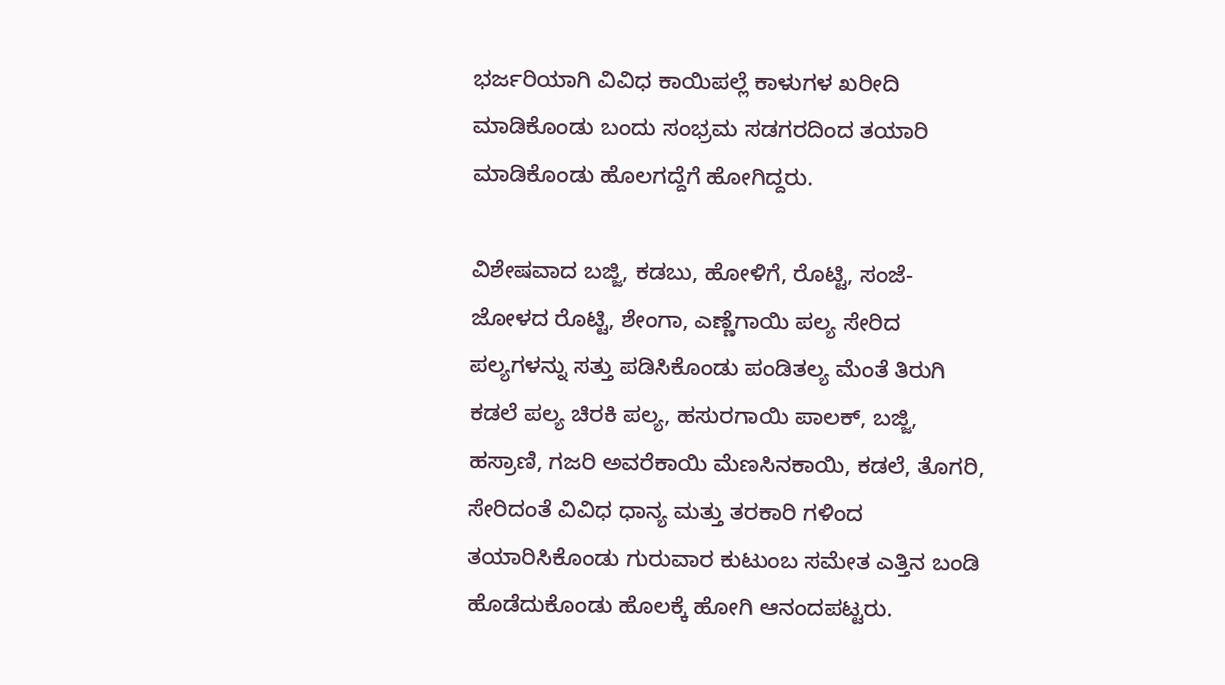ಭರ್ಜರಿಯಾಗಿ ವಿವಿಧ ಕಾಯಿಪಲ್ಲೆ ಕಾಳುಗಳ ಖರೀದಿ ಮಾಡಿಕೊಂಡು ಬಂದು ಸಂಭ್ರಮ ಸಡಗರದಿಂದ ತಯಾರಿ ಮಾಡಿಕೊಂಡು ಹೊಲಗದ್ದೆಗೆ ಹೋಗಿದ್ದರು.

ವಿಶೇಷವಾದ ಬಜ್ಜಿ, ಕಡಬು, ಹೋಳಿಗೆ, ರೊಟ್ಟಿ, ಸಂಜೆ-ಜೋಳದ ರೊಟ್ಟಿ, ಶೇಂಗಾ, ಎಣ್ಣೆಗಾಯಿ ಪಲ್ಯ ಸೇರಿದ ಪಲ್ಯಗಳನ್ನು ಸತ್ತು ಪಡಿಸಿಕೊಂಡು ಪಂಡಿತಲ್ಯ ಮೆಂತೆ ತಿರುಗಿ ಕಡಲೆ ಪಲ್ಯ ಚಿರಕಿ ಪಲ್ಯ, ಹಸುರಗಾಯಿ ಪಾಲಕ್, ಬಜ್ಜಿ, ಹಸ್ರಾಣಿ, ಗಜರಿ ಅವರೆಕಾಯಿ ಮೆಣಸಿನಕಾಯಿ, ಕಡಲೆ, ತೊಗರಿ, ಸೇರಿದಂತೆ ವಿವಿಧ ಧಾನ್ಯ ಮತ್ತು ತರಕಾರಿ ಗಳಿಂದ ತಯಾರಿಸಿಕೊಂಡು ಗುರುವಾರ ಕುಟುಂಬ ಸಮೇತ ಎತ್ತಿನ ಬಂಡಿ ಹೊಡೆದುಕೊಂಡು ಹೊಲಕ್ಕೆ ಹೋಗಿ ಆನಂದಪಟ್ಟರು.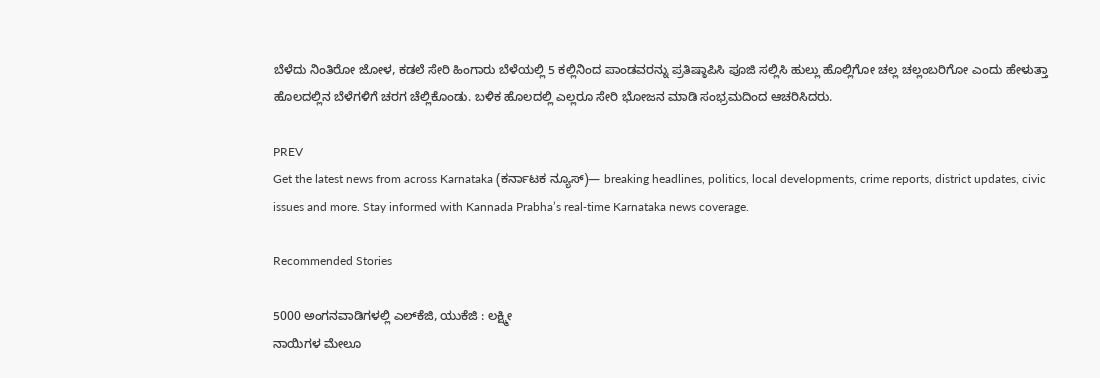ಬೆಳೆದು ನಿಂತಿರೋ ಜೋಳ, ಕಡಲೆ ಸೇರಿ ಹಿಂಗಾರು ಬೆಳೆಯಲ್ಲಿ 5 ಕಲ್ಲಿನಿಂದ ಪಾಂಡವರನ್ನು ಪ್ರತಿಷ್ಠಾಪಿಸಿ ಪೂಜಿ ಸಲ್ಲಿಸಿ ಹುಲ್ಲು ಹೊಲ್ಲಿಗೋ ಚಲ್ಲ ಚಲ್ಲಂಬರಿಗೋ ಎಂದು ಹೇಳುತ್ತಾ ಹೊಲದಲ್ಲಿನ ಬೆಳೆಗಳಿಗೆ ಚರಗ ಚೆಲ್ಲಿಕೊಂಡು. ಬಳಿಕ ಹೊಲದಲ್ಲಿ ಎಲ್ಲರೂ ಸೇರಿ ಭೋಜನ ಮಾಡಿ ಸಂಭ್ರಮದಿಂದ ಆಚರಿಸಿದರು.

PREV
Get the latest news from across Karnataka (ಕರ್ನಾಟಕ ನ್ಯೂಸ್)— breaking headlines, politics, local developments, crime reports, district updates, civic issues and more. Stay informed with Kannada Prabha’s real‑time Karnataka news coverage.

Recommended Stories

5000 ಅಂಗನವಾಡಿಗಳಲ್ಲಿ ಎಲ್‌ಕೆಜಿ, ಯುಕೆಜಿ : ಲಕ್ಷ್ಮೀ
ನಾಯಿಗಳ ಮೇಲೂ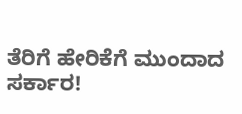ತೆರಿಗೆ ಹೇರಿಕೆಗೆ ಮುಂದಾದ ಸರ್ಕಾರ!